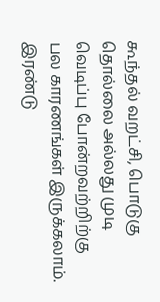கூந்தல் வறட்சி, பொடுகு தொல்லை அல்லது முடி வெடிப்பு போன்றவற்றிற்கு பல காரணங்கள் இருக்கலாம். இரண்டு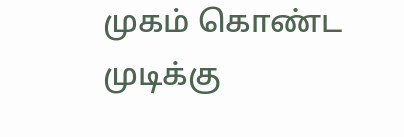முகம் கொண்ட முடிக்கு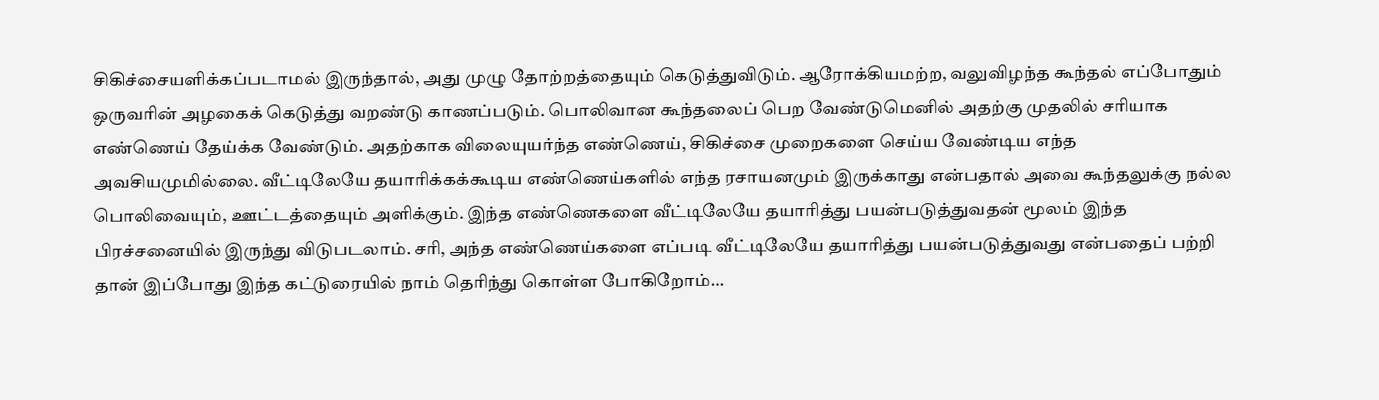சிகிச்சையளிக்கப்படாமல் இருந்தால், அது முழு தோற்றத்தையும் கெடுத்துவிடும். ஆரோக்கியமற்ற, வலுவிழந்த கூந்தல் எப்போதும் ஒருவரின் அழகைக் கெடுத்து வறண்டு காணப்படும். பொலிவான கூந்தலைப் பெற வேண்டுமெனில் அதற்கு முதலில் சரியாக எண்ணெய் தேய்க்க வேண்டும். அதற்காக விலையுயர்ந்த எண்ணெய், சிகிச்சை முறைகளை செய்ய வேண்டிய எந்த அவசியமுமில்லை. வீட்டிலேயே தயாரிக்கக்கூடிய எண்ணெய்களில் எந்த ரசாயனமும் இருக்காது என்பதால் அவை கூந்தலுக்கு நல்ல பொலிவையும், ஊட்டத்தையும் அளிக்கும். இந்த எண்ணெகளை வீட்டிலேயே தயாரித்து பயன்படுத்துவதன் மூலம் இந்த பிரச்சனையில் இருந்து விடுபடலாம். சரி, அந்த எண்ணெய்களை எப்படி வீட்டிலேயே தயாரித்து பயன்படுத்துவது என்பதைப் பற்றி தான் இப்போது இந்த கட்டுரையில் நாம் தெரிந்து கொள்ள போகிறோம்…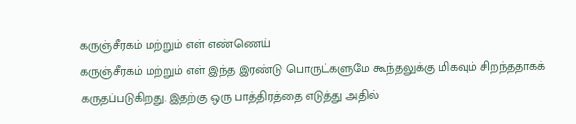கருஞ்சீரகம் மற்றும் எள் எண்ணெய்
கருஞ்சீரகம் மற்றும் எள் இந்த இரண்டு பொருட்களுமே கூந்தலுக்கு மிகவும் சிறந்ததாகக் கருதப்படுகிறது. இதற்கு ஒரு பாத்திரத்தை எடுத்து அதில்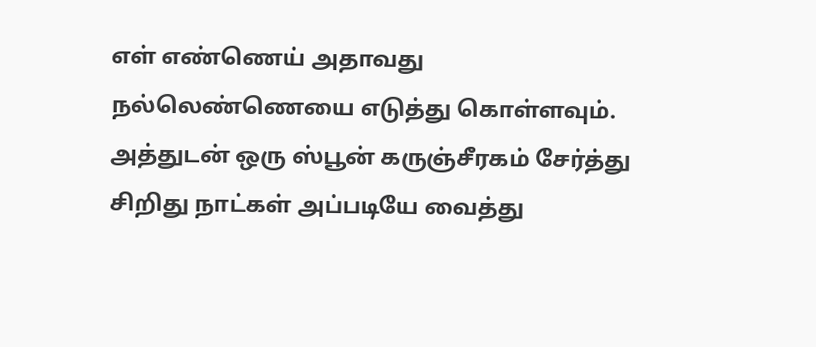எள் எண்ணெய் அதாவது நல்லெண்ணெயை எடுத்து கொள்ளவும். அத்துடன் ஒரு ஸ்பூன் கருஞ்சீரகம் சேர்த்து சிறிது நாட்கள் அப்படியே வைத்து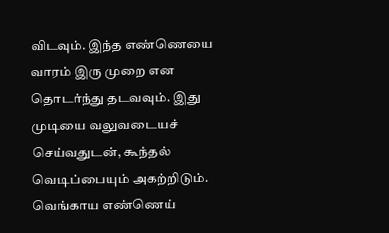விடவும். இந்த எண்ணெயை வாரம் இரு முறை என தொடர்ந்து தடவவும். இது முடியை வலுவடையச் செய்வதுடன், கூந்தல் வெடிப்பையும் அகற்றிடும்.
வெங்காய எண்ணெய்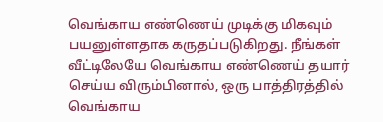வெங்காய எண்ணெய் முடிக்கு மிகவும் பயனுள்ளதாக கருதப்படுகிறது. நீங்கள் வீட்டிலேயே வெங்காய எண்ணெய் தயார் செய்ய விரும்பினால், ஒரு பாத்திரத்தில் வெங்காய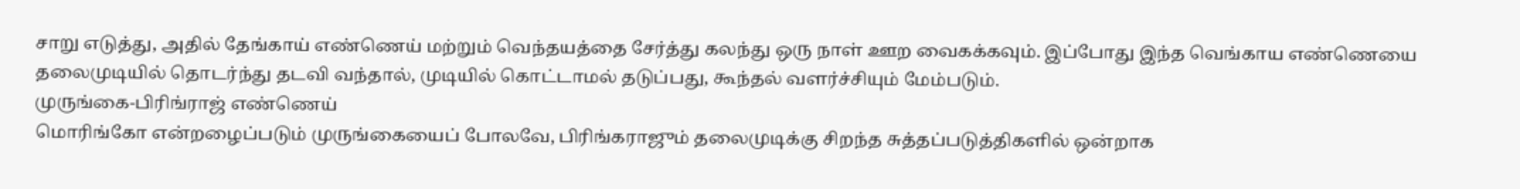சாறு எடுத்து, அதில் தேங்காய் எண்ணெய் மற்றும் வெந்தயத்தை சேர்த்து கலந்து ஒரு நாள் ஊற வைகக்கவும். இப்போது இந்த வெங்காய எண்ணெயை தலைமுடியில் தொடர்ந்து தடவி வந்தால், முடியில் கொட்டாமல் தடுப்பது, கூந்தல் வளர்ச்சியும் மேம்படும்.
முருங்கை-பிரிங்ராஜ் எண்ணெய்
மொரிங்கோ என்றழைப்படும் முருங்கையைப் போலவே, பிரிங்கராஜும் தலைமுடிக்கு சிறந்த சுத்தப்படுத்திகளில் ஒன்றாக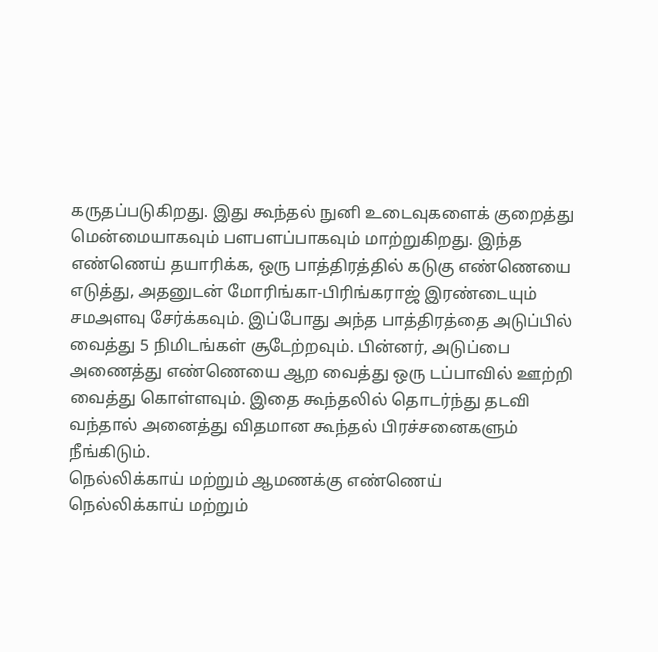கருதப்படுகிறது. இது கூந்தல் நுனி உடைவுகளைக் குறைத்து மென்மையாகவும் பளபளப்பாகவும் மாற்றுகிறது. இந்த எண்ணெய் தயாரிக்க, ஒரு பாத்திரத்தில் கடுகு எண்ணெயை எடுத்து, அதனுடன் மோரிங்கா-பிரிங்கராஜ் இரண்டையும் சமஅளவு சேர்க்கவும். இப்போது அந்த பாத்திரத்தை அடுப்பில் வைத்து 5 நிமிடங்கள் சூடேற்றவும். பின்னர், அடுப்பை அணைத்து எண்ணெயை ஆற வைத்து ஒரு டப்பாவில் ஊற்றி வைத்து கொள்ளவும். இதை கூந்தலில் தொடர்ந்து தடவி வந்தால் அனைத்து விதமான கூந்தல் பிரச்சனைகளும் நீங்கிடும்.
நெல்லிக்காய் மற்றும் ஆமணக்கு எண்ணெய்
நெல்லிக்காய் மற்றும்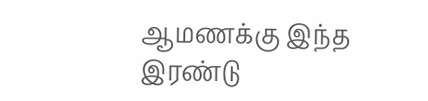ஆமணக்கு இந்த இரண்டு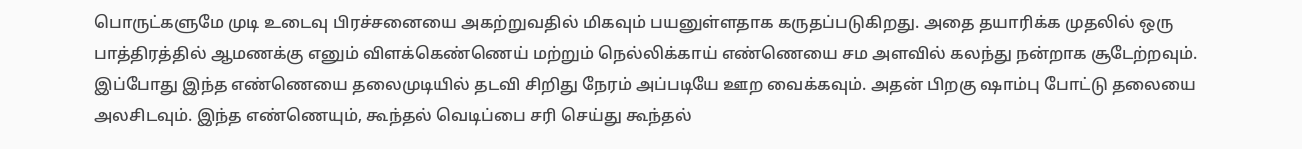பொருட்களுமே முடி உடைவு பிரச்சனையை அகற்றுவதில் மிகவும் பயனுள்ளதாக கருதப்படுகிறது. அதை தயாரிக்க முதலில் ஒரு பாத்திரத்தில் ஆமணக்கு எனும் விளக்கெண்ணெய் மற்றும் நெல்லிக்காய் எண்ணெயை சம அளவில் கலந்து நன்றாக சூடேற்றவும். இப்போது இந்த எண்ணெயை தலைமுடியில் தடவி சிறிது நேரம் அப்படியே ஊற வைக்கவும். அதன் பிறகு ஷாம்பு போட்டு தலையை அலசிடவும். இந்த எண்ணெயும், கூந்தல் வெடிப்பை சரி செய்து கூந்தல்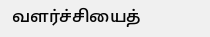வளர்ச்சியைத்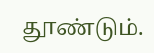தூண்டும்.